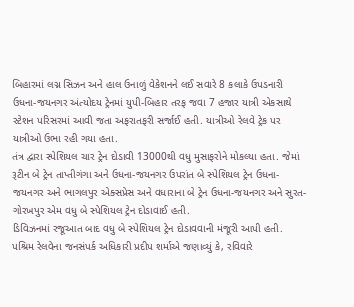બિહારમાં લગ્ન સિઝન અને હાલ ઉનાળું વેકેશનને લઈ સવારે 8 કલાકે ઉપડનારી ઉધના-જયનગર અંત્યોદય ટ્રેનમાં યુપી-બિહાર તરફ જવા 7 હજાર યાત્રી એકસાથે સ્ટેશન પરિસરમાં આવી જતા અફરાતફરી સર્જાઈ હતી. યાત્રીઓ રેલવે ટ્રેક પર યાત્રીઓ ઉભા રહી ગયા હતા.
તંત્ર દ્વારા સ્પેશિયલ ચાર ટ્રેન દોડાવી 13000થી વધુ મુસાફરોને મોકલ્યા હતા. જેમાં રૂટીન બે ટ્રેન તાપ્તીગંગા અને ઉધના-જયનગર ઉપરાંત બે સ્પેશિયલ ટ્રેન ઉધના-જયનગર અને ભાગલપુર એક્સપ્રેસ અને વધારાના બે ટ્રેન ઉધના-જયનગર અને સુરત-ગોરખપુર એમ વધુ બે સ્પેશિયલ ટ્રેન દોડાવાઈ હતી.
ડિવિઝનમાં રજૂઆત બાદ વધુ બે સ્પેશિયલ ટ્રેન દોડાવવાની મંજૂરી આપી હતી. પશ્રિમ રેલવેના જનસંપર્ક અધિકારી પ્રદીપ શર્માએ જણાવ્યું કે, રવિવારે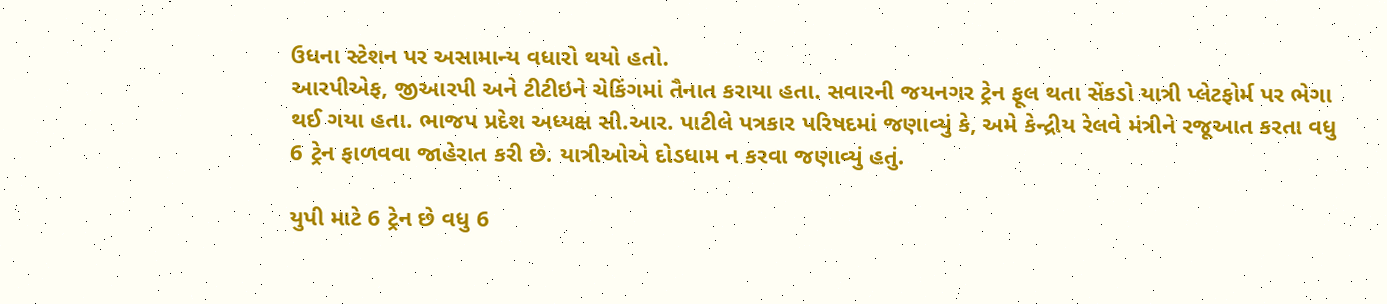ઉધના સ્ટેશન પર અસામાન્ય વધારો થયો હતો.
આરપીએફ, જીઆરપી અને ટીટીઇને ચેકિંગમાં તૈનાત કરાયા હતા. સવારની જયનગર ટ્રેન ફૂલ થતા સેંકડો યાત્રી પ્લેટફોર્મ પર ભેગા થઈ ગયા હતા. ભાજપ પ્રદેશ અધ્યક્ષ સી.આર. પાટીલે પત્રકાર પરિષદમાં જણાવ્યું કે, અમે કેન્દ્રીય રેલવે મંત્રીને રજૂઆત કરતા વધુ 6 ટ્રેન ફાળવવા જાહેરાત કરી છે. યાત્રીઓએ દોડધામ ન કરવા જણાવ્યું હતું.

યુપી માટે 6 ટ્રેન છે વધુ 6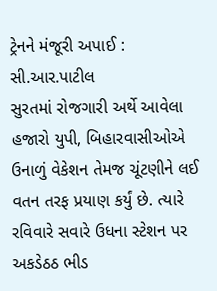ટ્રેનને મંજૂરી અપાઈ : સી.આર.પાટીલ
સુરતમાં રોજગારી અર્થે આવેલા હજારો યુપી, બિહારવાસીઓએ ઉનાળું વેકેશન તેમજ ચૂંટણીને લઈ વતન તરફ પ્રયાણ કર્યું છે. ત્યારે રવિવારે સવારે ઉધના સ્ટેશન પર અકડેઠઠ ભીડ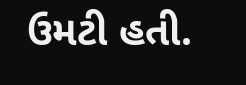ઉમટી હતી.